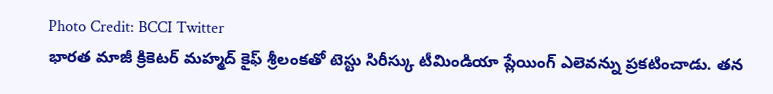Photo Credit: BCCI Twitter
భారత మాజీ క్రికెటర్ మహ్మద్ కైఫ్ శ్రీలంకతో టెస్టు సిరీస్కు టీమిండియా ప్లేయింగ్ ఎలెవన్ను ప్రకటించాడు. తన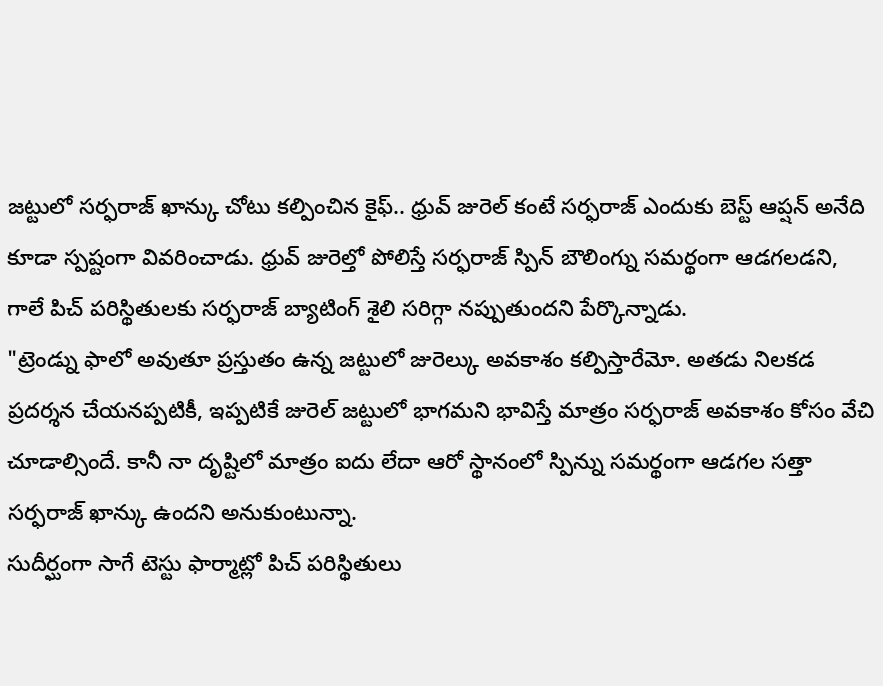జట్టులో సర్ఫరాజ్ ఖాన్కు చోటు కల్పించిన కైఫ్.. ధ్రువ్ జురెల్ కంటే సర్ఫరాజ్ ఎందుకు బెస్ట్ ఆప్షన్ అనేది కూడా స్పష్టంగా వివరించాడు. ధ్రువ్ జురెల్తో పోలిస్తే సర్ఫరాజ్ స్పిన్ బౌలింగ్ను సమర్థంగా ఆడగలడని, గాలే పిచ్ పరిస్థితులకు సర్ఫరాజ్ బ్యాటింగ్ శైలి సరిగ్గా నప్పుతుందని పేర్కొన్నాడు.
"ట్రెండ్ను ఫాలో అవుతూ ప్రస్తుతం ఉన్న జట్టులో జురెల్కు అవకాశం కల్పిస్తారేమో. అతడు నిలకడ ప్రదర్శన చేయనప్పటికీ, ఇప్పటికే జురెల్ జట్టులో భాగమని భావిస్తే మాత్రం సర్ఫరాజ్ అవకాశం కోసం వేచి చూడాల్సిందే. కానీ నా దృష్టిలో మాత్రం ఐదు లేదా ఆరో స్థానంలో స్పిన్ను సమర్థంగా ఆడగల సత్తా సర్ఫరాజ్ ఖాన్కు ఉందని అనుకుంటున్నా.
సుదీర్ఘంగా సాగే టెస్టు ఫార్మాట్లో పిచ్ పరిస్థితులు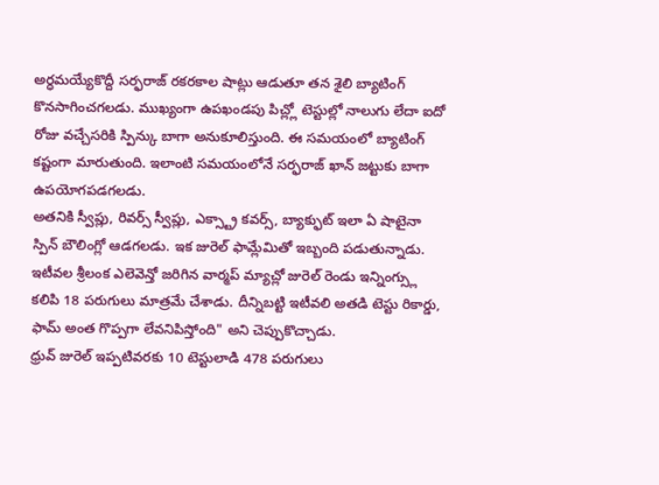అర్ధమయ్యేకొద్దీ సర్ఫరాజ్ రకరకాల షాట్లు ఆడుతూ తన శైలి బ్యాటింగ్ కొనసాగించగలడు. ముఖ్యంగా ఉపఖండపు పిచ్ల్లో టెస్టుల్లో నాలుగు లేదా ఐదో రోజు వచ్చేసరికి స్పిన్కు బాగా అనుకూలిస్తుంది. ఈ సమయంలో బ్యాటింగ్ కష్టంగా మారుతుంది. ఇలాంటి సమయంలోనే సర్ఫరాజ్ ఖాన్ జట్టుకు బాగా ఉపయోగపడగలడు.
అతనికి స్వీప్లు, రివర్స్ స్వీప్లు, ఎక్స్ట్రా కవర్స్, బ్యాక్ఫుట్ ఇలా ఏ షాటైనా స్పిన్ బౌలింగ్లో ఆడగలడు. ఇక జురెల్ ఫామ్లేమితో ఇబ్బంది పడుతున్నాడు. ఇటీవల శ్రీలంక ఎలెవెన్తో జరిగిన వార్మప్ మ్యాచ్లో జురెల్ రెండు ఇన్నింగ్స్లు కలిపి 18 పరుగులు మాత్రమే చేశాడు. దీన్నిబట్టి ఇటీవలి అతడి టెస్టు రికార్డు, ఫామ్ అంత గొప్పగా లేవనిపిస్తోంది" అని చెప్పుకొచ్చాడు.
ధ్రువ్ జురెల్ ఇప్పటివరకు 10 టెస్టులాడి 478 పరుగులు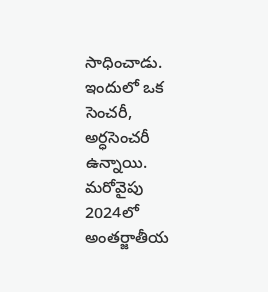సాధించాడు. ఇందులో ఒక సెంచరీ, అర్ధసెంచరీ ఉన్నాయి. మరోవైపు 2024లో అంతర్జాతీయ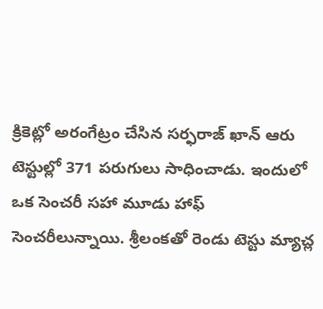క్రికెట్లో అరంగేట్రం చేసిన సర్ఫరాజ్ ఖాన్ ఆరు టెస్టుల్లో 371 పరుగులు సాధించాడు. ఇందులో ఒక సెంచరీ సహా మూడు హాఫ్ సెంచరీలున్నాయి. శ్రీలంకతో రెండు టెస్టు మ్యాచ్ల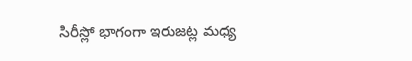సిరీస్లో భాగంగా ఇరుజట్ల మధ్య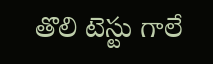తొలి టెస్టు గాలే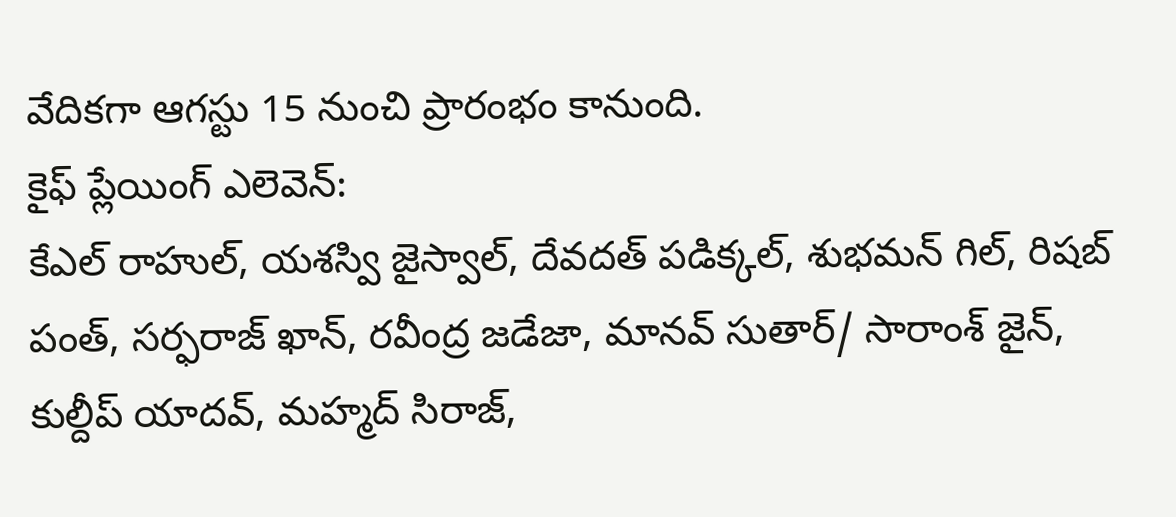వేదికగా ఆగస్టు 15 నుంచి ప్రారంభం కానుంది.
కైఫ్ ప్లేయింగ్ ఎలెవెన్:
కేఎల్ రాహుల్, యశస్వి జైస్వాల్, దేవదత్ పడిక్కల్, శుభమన్ గిల్, రిషబ్ పంత్, సర్ఫరాజ్ ఖాన్, రవీంద్ర జడేజా, మానవ్ సుతార్/ సారాంశ్ జైన్, కుల్దీప్ యాదవ్, మహ్మద్ సిరాజ్,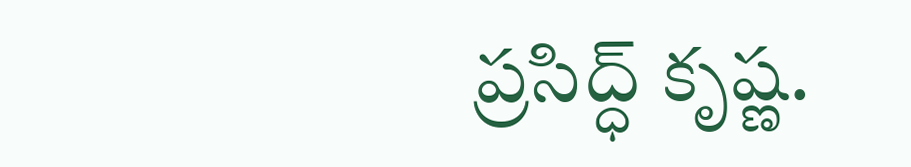ప్రసిద్ధ్ కృష్ణ.